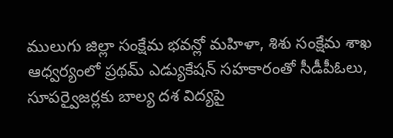ములుగు జిల్లా సంక్షేమ భవన్లో మహిళా, శిశు సంక్షేమ శాఖ ఆధ్వర్యంలో ప్రథమ్ ఎడ్యుకేషన్ సహకారంతో సీడీపీఓలు, సూపర్వైజర్లకు బాల్య దశ విద్యపై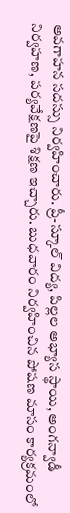అవగాహన సదస్సు నిర్వహించారు. ప్రీ-స్కూల్ విద్య, పిల్లల అభ్యాస స్థాయి, అంగన్వాడీ నిర్వహణ, పర్యవేక్షణపై శిక్షణ ఇచ్చారు. బుధవారం నిర్వహించిన పోషణ మాసం కార్యక్రమంలో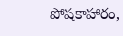పోషకాహారం,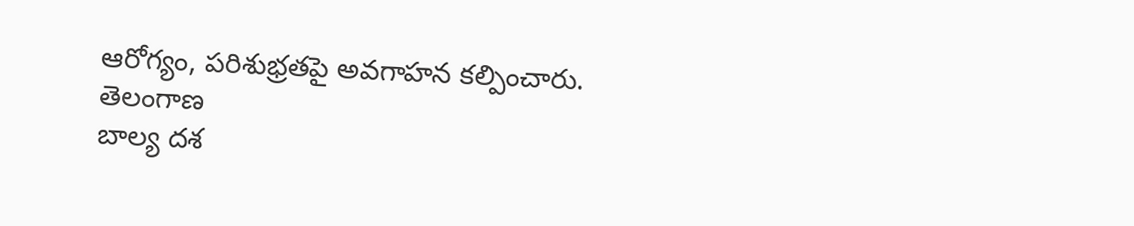ఆరోగ్యం, పరిశుభ్రతపై అవగాహన కల్పించారు.
తెలంగాణ
బాల్య దశ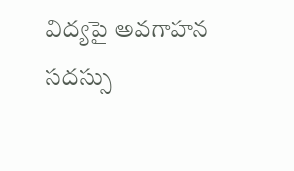విద్యపై అవగాహన సదస్సు